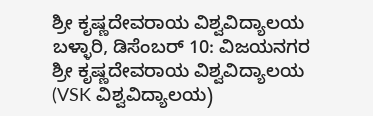ಶ್ರೀ ಕೃಷ್ಣದೇವರಾಯ ವಿಶ್ವವಿದ್ಯಾಲಯ
ಬಳ್ಳಾರಿ, ಡಿಸೆಂಬರ್ 10: ವಿಜಯನಗರ ಶ್ರೀ ಕೃಷ್ಣದೇವರಾಯ ವಿಶ್ವವಿದ್ಯಾಲಯ (VSK ವಿಶ್ವವಿದ್ಯಾಲಯ)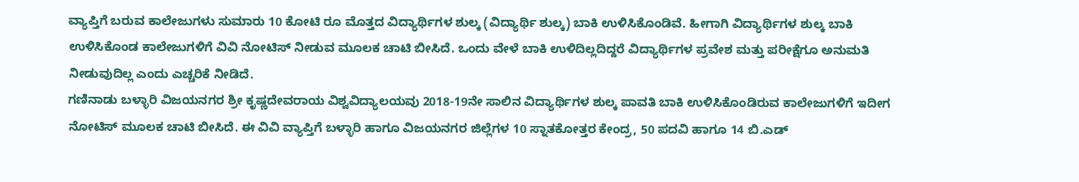ವ್ಯಾಪ್ತಿಗೆ ಬರುವ ಕಾಲೇಜುಗಳು ಸುಮಾರು 10 ಕೋಟಿ ರೂ ಮೊತ್ತದ ವಿದ್ಯಾರ್ಥಿಗಳ ಶುಲ್ಕ (ವಿದ್ಯಾರ್ಥಿ ಶುಲ್ಕ) ಬಾಕಿ ಉಳಿಸಿಕೊಂಡಿವೆ. ಹೀಗಾಗಿ ವಿದ್ಯಾರ್ಥಿಗಳ ಶುಲ್ಕ ಬಾಕಿ ಉಳಿಸಿಕೊಂಡ ಕಾಲೇಜುಗಳಿಗೆ ವಿವಿ ನೋಟಿಸ್ ನೀಡುವ ಮೂಲಕ ಚಾಟಿ ಬೀಸಿದೆ. ಒಂದು ವೇಳೆ ಬಾಕಿ ಉಳಿದಿಲ್ಲದಿದ್ದರೆ ವಿದ್ಯಾರ್ಥಿಗಳ ಪ್ರವೇಶ ಮತ್ತು ಪರೀಕ್ಷೆಗೂ ಅನುಮತಿ ನೀಡುವುದಿಲ್ಲ ಎಂದು ಎಚ್ಚರಿಕೆ ನೀಡಿದೆ.
ಗಣಿನಾಡು ಬಳ್ಳಾರಿ ವಿಜಯನಗರ ಶ್ರೀ ಕೃಷ್ಣದೇವರಾಯ ವಿಶ್ವವಿದ್ಯಾಲಯವು 2018-19ನೇ ಸಾಲಿನ ವಿದ್ಯಾರ್ಥಿಗಳ ಶುಲ್ಕ ಪಾವತಿ ಬಾಕಿ ಉಳಿಸಿಕೊಂಡಿರುವ ಕಾಲೇಜುಗಳಿಗೆ ಇದೀಗ ನೋಟಿಸ್ ಮೂಲಕ ಚಾಟಿ ಬೀಸಿದೆ. ಈ ವಿವಿ ವ್ಯಾಪ್ತಿಗೆ ಬಳ್ಳಾರಿ ಹಾಗೂ ವಿಜಯನಗರ ಜಿಲ್ಲೆಗಳ 10 ಸ್ನಾತಕೋತ್ತರ ಕೇಂದ್ರ, 50 ಪದವಿ ಹಾಗೂ 14 ಬಿ.ಎಡ್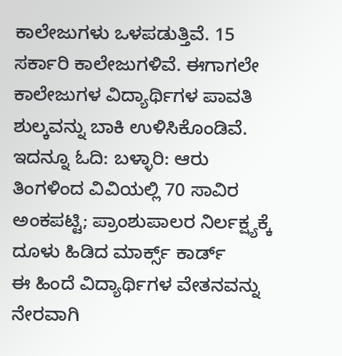ಕಾಲೇಜುಗಳು ಒಳಪಡುತ್ತಿವೆ. 15 ಸರ್ಕಾರಿ ಕಾಲೇಜುಗಳಿವೆ. ಈಗಾಗಲೇ ಕಾಲೇಜುಗಳ ವಿದ್ಯಾರ್ಥಿಗಳ ಪಾವತಿ ಶುಲ್ಕವನ್ನು ಬಾಕಿ ಉಳಿಸಿಕೊಂಡಿವೆ.
ಇದನ್ನೂ ಓದಿ: ಬಳ್ಳಾರಿ: ಆರು ತಿಂಗಳಿಂದ ವಿವಿಯಲ್ಲಿ 70 ಸಾವಿರ ಅಂಕಪಟ್ಟಿ; ಪ್ರಾಂಶುಪಾಲರ ನಿರ್ಲಕ್ಷ್ಯಕ್ಕೆ ದೂಳು ಹಿಡಿದ ಮಾರ್ಕ್ಸ್ ಕಾರ್ಡ್
ಈ ಹಿಂದೆ ವಿದ್ಯಾರ್ಥಿಗಳ ವೇತನವನ್ನು ನೇರವಾಗಿ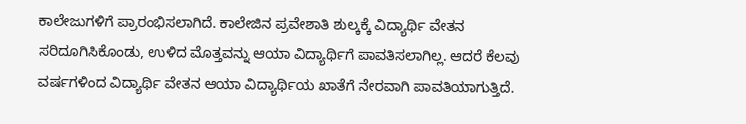ಕಾಲೇಜುಗಳಿಗೆ ಪ್ರಾರಂಭಿಸಲಾಗಿದೆ. ಕಾಲೇಜಿನ ಪ್ರವೇಶಾತಿ ಶುಲ್ಕಕ್ಕೆ ವಿದ್ಯಾರ್ಥಿ ವೇತನ ಸರಿದೂಗಿಸಿಕೊಂಡು, ಉಳಿದ ಮೊತ್ತವನ್ನು ಆಯಾ ವಿದ್ಯಾರ್ಥಿಗೆ ಪಾವತಿಸಲಾಗಿಲ್ಲ. ಆದರೆ ಕೆಲವು ವರ್ಷಗಳಿಂದ ವಿದ್ಯಾರ್ಥಿ ವೇತನ ಆಯಾ ವಿದ್ಯಾರ್ಥಿಯ ಖಾತೆಗೆ ನೇರವಾಗಿ ಪಾವತಿಯಾಗುತ್ತಿದೆ.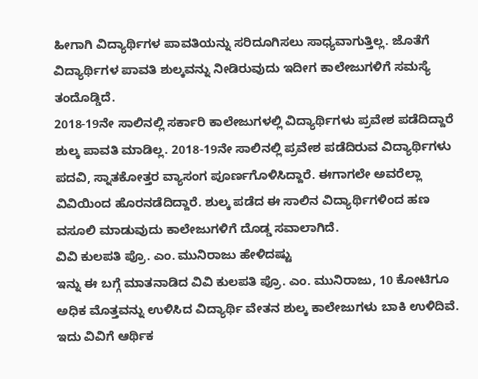ಹೀಗಾಗಿ ವಿದ್ಯಾರ್ಥಿಗಳ ಪಾವತಿಯನ್ನು ಸರಿದೂಗಿಸಲು ಸಾಧ್ಯವಾಗುತ್ತಿಲ್ಲ. ಜೊತೆಗೆ ವಿದ್ಯಾರ್ಥಿಗಳ ಪಾವತಿ ಶುಲ್ಕವನ್ನು ನೀಡಿರುವುದು ಇದೀಗ ಕಾಲೇಜುಗಳಿಗೆ ಸಮಸ್ಯೆ ತಂದೊಡ್ಡಿದೆ.
2018-19ನೇ ಸಾಲಿನಲ್ಲಿ ಸರ್ಕಾರಿ ಕಾಲೇಜುಗಳಲ್ಲಿ ವಿದ್ಯಾರ್ಥಿಗಳು ಪ್ರವೇಶ ಪಡೆದಿದ್ದಾರೆ ಶುಲ್ಕ ಪಾವತಿ ಮಾಡಿಲ್ಲ. 2018-19ನೇ ಸಾಲಿನಲ್ಲಿ ಪ್ರವೇಶ ಪಡೆದಿರುವ ವಿದ್ಯಾರ್ಥಿಗಳು ಪದವಿ, ಸ್ನಾತಕೋತ್ತರ ವ್ಯಾಸಂಗ ಪೂರ್ಣಗೊಳಿಸಿದ್ದಾರೆ. ಈಗಾಗಲೇ ಅವರೆಲ್ಲಾ ವಿವಿಯಿಂದ ಹೊರನಡೆದಿದ್ದಾರೆ. ಶುಲ್ಕ ಪಡೆದ ಈ ಸಾಲಿನ ವಿದ್ಯಾರ್ಥಿಗಳಿಂದ ಹಣ ವಸೂಲಿ ಮಾಡುವುದು ಕಾಲೇಜುಗಳಿಗೆ ದೊಡ್ಡ ಸವಾಲಾಗಿದೆ.
ವಿವಿ ಕುಲಪತಿ ಪ್ರೊ. ಎಂ. ಮುನಿರಾಜು ಹೇಳಿದಷ್ಟು
ಇನ್ನು ಈ ಬಗ್ಗೆ ಮಾತನಾಡಿದ ವಿವಿ ಕುಲಪತಿ ಪ್ರೊ. ಎಂ. ಮುನಿರಾಜು, 10 ಕೋಟಿಗೂ ಅಧಿಕ ಮೊತ್ತವನ್ನು ಉಳಿಸಿದ ವಿದ್ಯಾರ್ಥಿ ವೇತನ ಶುಲ್ಕ ಕಾಲೇಜುಗಳು ಬಾಕಿ ಉಳಿದಿವೆ. ಇದು ವಿವಿಗೆ ಆರ್ಥಿಕ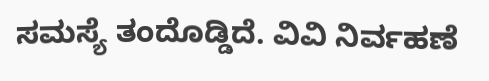ಸಮಸ್ಯೆ ತಂದೊಡ್ಡಿದೆ. ವಿವಿ ನಿರ್ವಹಣೆ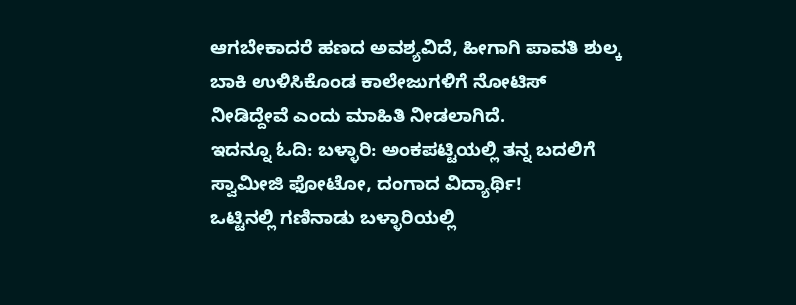ಆಗಬೇಕಾದರೆ ಹಣದ ಅವಶ್ಯವಿದೆ, ಹೀಗಾಗಿ ಪಾವತಿ ಶುಲ್ಕ ಬಾಕಿ ಉಳಿಸಿಕೊಂಡ ಕಾಲೇಜುಗಳಿಗೆ ನೋಟಿಸ್ ನೀಡಿದ್ದೇವೆ ಎಂದು ಮಾಹಿತಿ ನೀಡಲಾಗಿದೆ.
ಇದನ್ನೂ ಓದಿ: ಬಳ್ಳಾರಿ: ಅಂಕಪಟ್ಟಿಯಲ್ಲಿ ತನ್ನ ಬದಲಿಗೆ ಸ್ವಾಮೀಜಿ ಫೋಟೋ, ದಂಗಾದ ವಿದ್ಯಾರ್ಥಿ!
ಒಟ್ಟಿನಲ್ಲಿ ಗಣಿನಾಡು ಬಳ್ಳಾರಿಯಲ್ಲಿ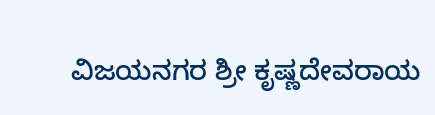ವಿಜಯನಗರ ಶ್ರೀ ಕೃಷ್ಣದೇವರಾಯ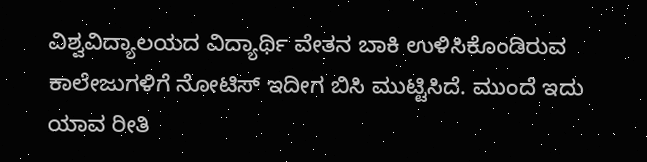ವಿಶ್ವವಿದ್ಯಾಲಯದ ವಿದ್ಯಾರ್ಥಿ ವೇತನ ಬಾಕಿ ಉಳಿಸಿಕೊಂಡಿರುವ ಕಾಲೇಜುಗಳಿಗೆ ನೋಟಿಸ್ ಇದೀಗ ಬಿಸಿ ಮುಟ್ಟಿಸಿದೆ. ಮುಂದೆ ಇದು ಯಾವ ರೀತಿ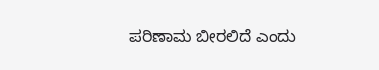ಪರಿಣಾಮ ಬೀರಲಿದೆ ಎಂದು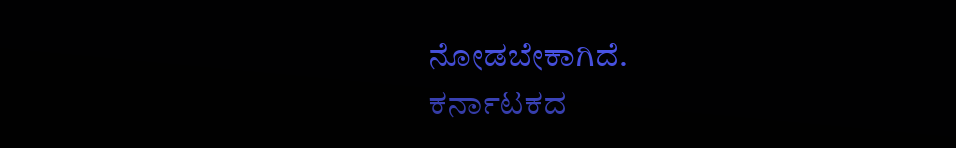ನೋಡಬೇಕಾಗಿದೆ.
ಕರ್ನಾಟಕದ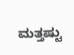ಮತ್ತಷ್ಟು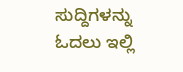ಸುದ್ದಿಗಳನ್ನು ಓದಲು ಇಲ್ಲಿ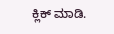ಕ್ಲಿಕ್ ಮಾಡಿ.